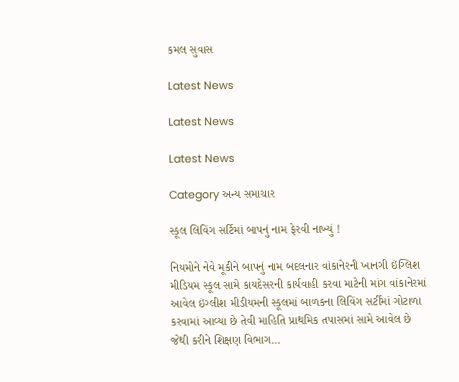કમલ સુવાસ

Latest News

Latest News

Latest News

Category અન્ય સમાચાર

સ્કૂલ લિવિંગ સર્ટિમાં બાપનું નામ ફેરવી નાખ્યું !

નિયમોને નેવે મૂકીને બાપનું નામ બદલનાર વાંકાનેરની ખાનગી ઇંગ્લિશ મીડિયમ સ્કૂલ સામે કાયદેસરની કાર્યવાહી કરવા માટેની માંગ વાંકાનેરમાં આવેલ ઇંગ્લીશ મીડીયમની સ્કૂલમાં બાળકના લિવિંગ સર્ટીમાં ગોટાળા કરવામાં આવ્યા છે તેવી માહિતિ પ્રાથમિક તપાસમાં સામે આવેલ છે જેથી કરીને શિક્ષણ વિભાગ…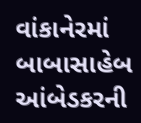વાંકાનેરમાં બાબાસાહેબ આંબેડકરની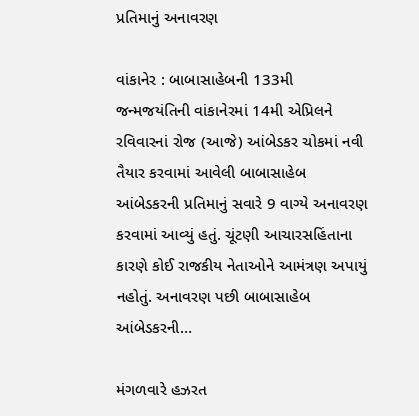પ્રતિમાનું અનાવરણ

વાંકાનેર : બાબાસાહેબની 133મી જન્મજયંતિની વાંકાનેરમાં 14મી એપ્રિલને રવિવારનાં રોજ (આજે) આંબેડકર ચોકમાં નવી તૈયાર કરવામાં આવેલી બાબાસાહેબ આંબેડકરની પ્રતિમાનું સવારે 9 વાગ્યે અનાવરણ કરવામાં આવ્યું હતું. ચૂંટણી આચારસહિંતાના કારણે કોઈ રાજકીય નેતાઓને આમંત્રણ અપાયું નહોતું. અનાવરણ પછી બાબાસાહેબ આંબેડકરની…

મંગળવારે હઝરત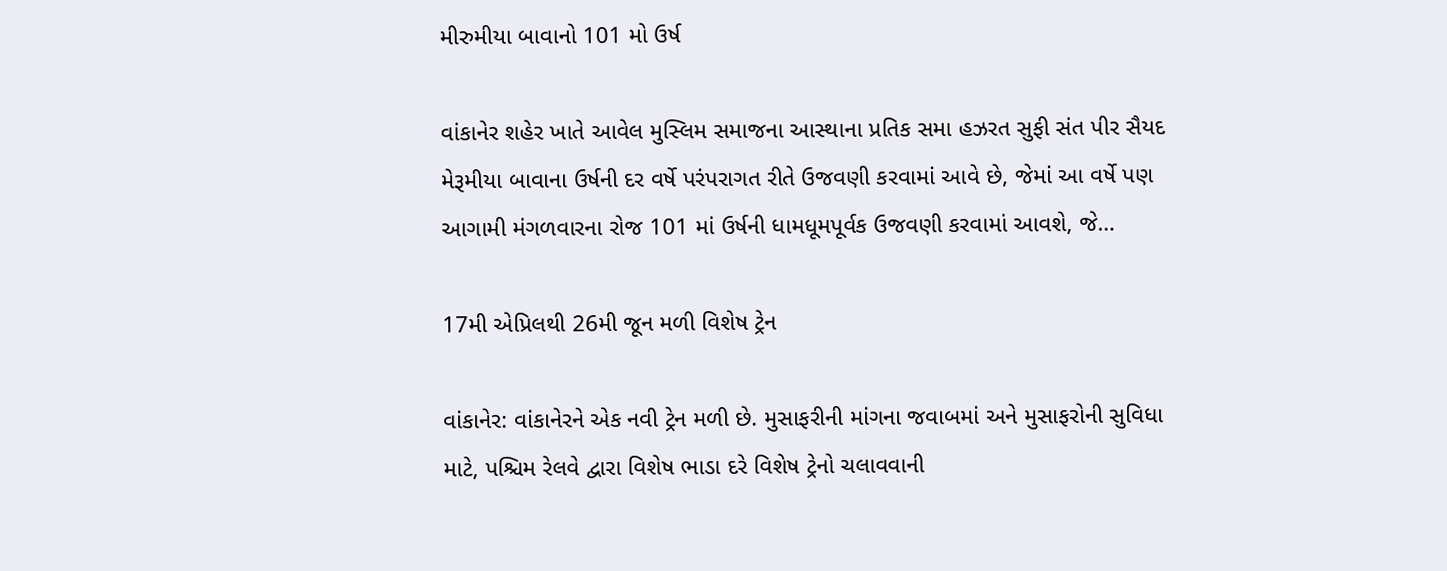મીરુમીયા બાવાનો 101 મો ઉર્ષ

વાંકાનેર શહેર ખાતે આવેલ મુસ્લિમ સમાજના આસ્થાના પ્રતિક સમા હઝરત સુફી સંત પીર સૈયદ મેરૂમીયા બાવાના ઉર્ષની દર વર્ષે પરંપરાગત રીતે ઉજવણી કરવામાં આવે છે, જેમાં આ વર્ષે પણ આગામી મંગળવારના રોજ 101 માં ઉર્ષની ધામધૂમપૂર્વક ઉજવણી કરવામાં આવશે, જે…

17મી એપ્રિલથી 26મી જૂન મળી વિશેષ ટ્રેન

વાંકાનેર: વાંકાનેરને એક નવી ટ્રેન મળી છે. મુસાફરીની માંગના જવાબમાં અને મુસાફરોની સુવિધા માટે, પશ્ચિમ રેલવે દ્વારા વિશેષ ભાડા દરે વિશેષ ટ્રેનો ચલાવવાની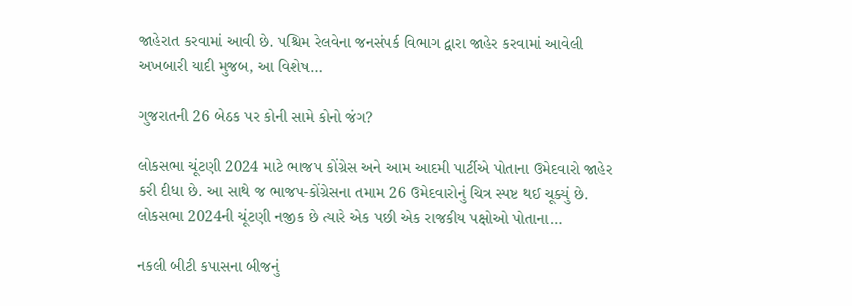જાહેરાત કરવામાં આવી છે. પશ્ચિમ રેલવેના જનસંપર્ક વિભાગ દ્વારા જાહેર કરવામાં આવેલી અખબારી યાદી મુજબ, આ વિશેષ…

ગુજરાતની 26 બેઠક પર કોની સામે કોનો જંગ?

લોકસભા ચૂંટણી 2024 માટે ભાજપ કોંગ્રેસ અને આમ આદમી પાર્ટીએ પોતાના ઉમેદવારો જાહેર કરી દીધા છે. આ સાથે જ ભાજપ-કોંગ્રેસના તમામ 26 ઉમેદવારોનું ચિત્ર સ્પષ્ટ થઈ ચૂક્યું છે. લોકસભા 2024ની ચૂંટણી નજીક છે ત્યારે એક પછી એક રાજકીય પક્ષોઓ પોતાના…

નકલી બીટી કપાસના બીજનું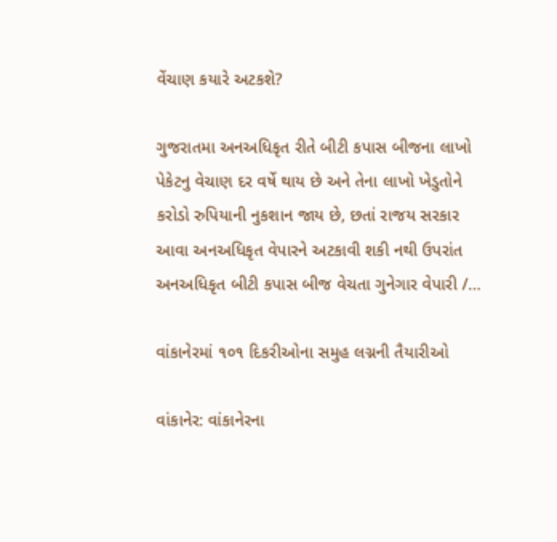વેંચાણ કયારે અટકશે?

ગુજરાતમા અનઅધિકૃત રીતે બીટી કપાસ બીજના લાખો પેકેટનુ વેચાણ દર વર્ષે થાય છે અને તેના લાખો ખેડુતોને કરોડો રુપિયાની નુકશાન જાય છે, છતાં રાજય સરકાર આવા અનઅધિકૃત વેપારને અટકાવી શકી નથી ઉપરાંત અનઅધિકૃત બીટી કપાસ બીજ વેચતા ગુનેગાર વેપારી /…

વાંકાનેરમાં ૧૦૧ દિકરીઓના સમુહ લગ્નની તૈયારીઓ

વાંકાનેર: વાંકાનેરના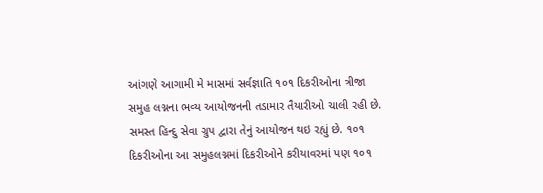આંગણે આગામી મે માસમાં સર્વજ્ઞાતિ ૧૦૧ દિકરીઓના ત્રીજા સમુહ લગ્નના ભવ્‍ય આયોજનની તડામાર તૈયારીઓ ચાલી રહી છે. સમસ્‍ત હિન્‍દુ સેવા ગ્રુપ દ્વારા તેનું આયોજન થઇ રહ્યું છે. ૧૦૧ દિકરીઓના આ સમુહલગ્નમાં દિકરીઓને કરીયાવરમાં પણ ૧૦૧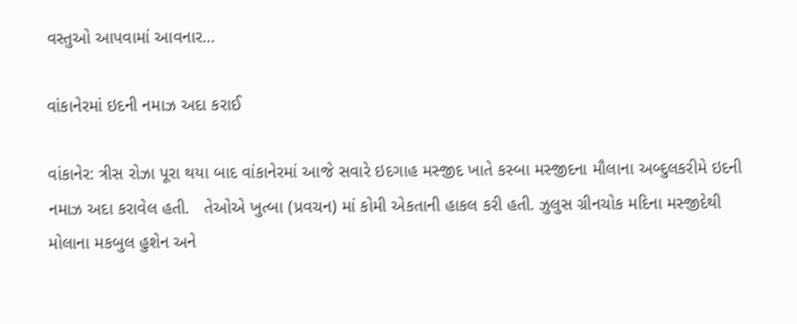વસ્‍તુઓ આપવામાં આવનાર…

વાંકાનેરમાં ઇદની નમાઝ અદા કરાઈ

વાંકાનેર: ત્રીસ રોઝા પૂરા થયા બાદ વાંકાનેરમાં આજે સવારે ઇદગાહ મસ્જીદ ખાતે કસ્બા મસ્જીદના મૌલાના અબ્દુલકરીમે ઇદની નમાઝ અદા કરાવેલ હતી.   તેઓએ ખુત્બા (પ્રવચન) માં કોમી એકતાની હાકલ કરી હતી. ઝુલુસ ગ્રીનચોક મદિના મસ્જીદેથી મોલાના મકબુલ હુશેન અને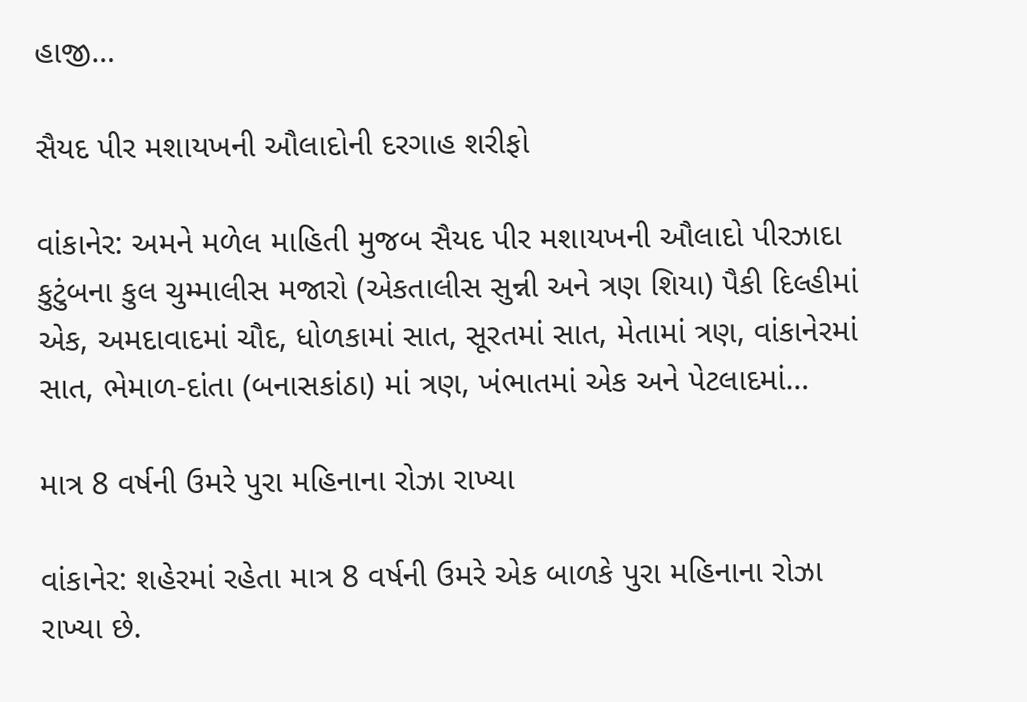હાજી…

સૈયદ પીર મશાયખની ઔલાદોની દરગાહ શરીફો

વાંકાનેર: અમને મળેલ માહિતી મુજબ સૈયદ પીર મશાયખની ઔલાદો પીરઝાદા કુટુંબના કુલ ચુમ્માલીસ મજારો (એકતાલીસ સુન્ની અને ત્રણ શિયા) પૈકી દિલ્હીમાં એક, અમદાવાદમાં ચૌદ, ધોળકામાં સાત, સૂરતમાં સાત, મેતામાં ત્રણ, વાંકાનેરમાં સાત, ભેમાળ-દાંતા (બનાસકાંઠા) માં ત્રણ, ખંભાતમાં એક અને પેટલાદમાં…

માત્ર 8 વર્ષની ઉમરે પુરા મહિનાના રોઝા રાખ્યા

વાંકાનેર: શહેરમાં રહેતા માત્ર 8 વર્ષની ઉમરે એક બાળકે પુરા મહિનાના રોઝા રાખ્યા છે.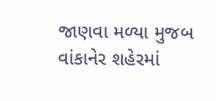જાણવા મળ્યા મુજબ વાંકાનેર શહેરમાં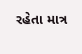રહેતા માત્ર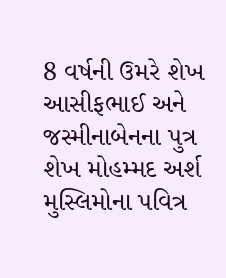8 વર્ષની ઉમરે શેખ આસીફભાઈ અને જસ્મીનાબેનના પુત્ર શેખ મોહમ્મદ અર્શ મુસ્લિમોના પવિત્ર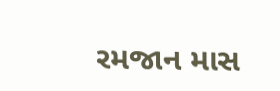રમજાન માસ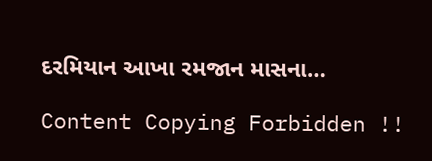દરમિયાન આખા રમજાન માસના…

Content Copying Forbidden !!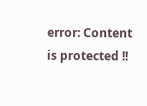error: Content is protected !!